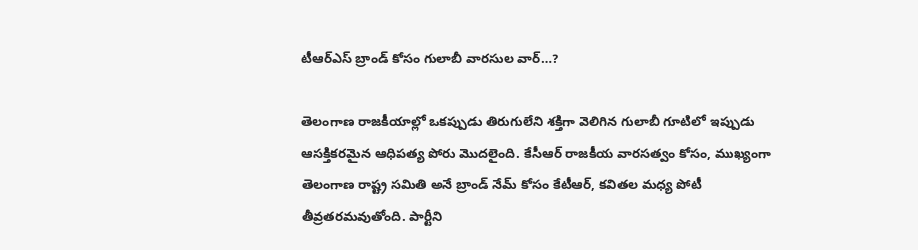టీఆర్ఎస్ బ్రాండ్ కోసం గులాబీ వార‌సుల వార్‌…?

తెలంగాణ రాజకీయాల్లో ఒకప్పుడు తిరుగులేని శక్తిగా వెలిగిన గులాబీ గూటిలో ఇప్పుడు ఆసక్తికరమైన ఆధిపత్య పోరు మొదలైంది. కేసీఆర్ రాజకీయ వారసత్వం కోసం, ముఖ్యంగా తెలంగాణ రాష్ట్ర సమితి అనే బ్రాండ్ నేమ్ కోసం కేటీఆర్, కవితల మధ్య పోటీ తీవ్రతరమవుతోంది. పార్టీని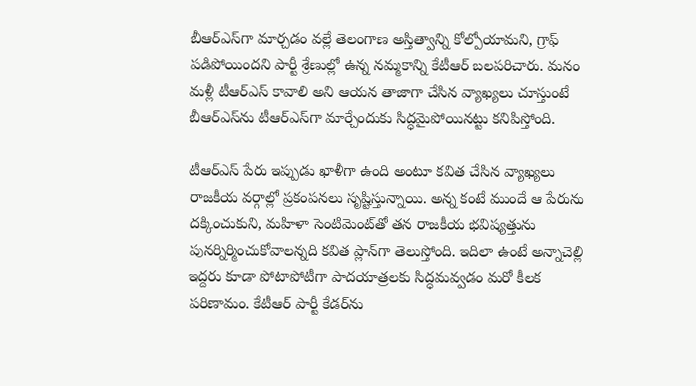బీఆర్ఎస్‌గా మార్చడం వల్లే తెలంగాణ అస్తిత్వాన్ని కోల్పోయామని, గ్రాఫ్ పడిపోయిందని పార్టీ శ్రేణుల్లో ఉన్న నమ్మకాన్ని కేటీఆర్ బలపరిచారు. మనం మళ్లీ టీఆర్ఎస్ కావాలి అని ఆయన తాజాగా చేసిన వ్యాఖ్యలు చూస్తుంటే బీఆర్ఎస్‌ను టీఆర్ఎస్‌గా మార్చేందుకు సిద్ధ‌మైపోయిన‌ట్టు క‌నిపిస్తోంది.

టీఆర్ఎస్ పేరు ఇప్పుడు ఖాళీగా ఉంది అంటూ కవిత చేసిన వ్యాఖ్యలు రాజకీయ వర్గాల్లో ప్రకంపనలు సృష్టిస్తున్నాయి. అన్న కంటే ముందే ఆ పేరును దక్కించుకుని, మహిళా సెంటిమెంట్‌తో తన రాజకీయ భవిష్యత్తును పునర్నిర్మించుకోవాలన్న‌ది క‌విత ప్లాన్‌గా తెలుస్తోంది. ఇదిలా ఉంటే అన్నాచెల్లి ఇద్దరు కూడా పోటాపోటీగా పాదయాత్రలకు సిద్ధమవ్వడం మరో కీలక పరిణామం. కేటీఆర్ పార్టీ కేడర్‌ను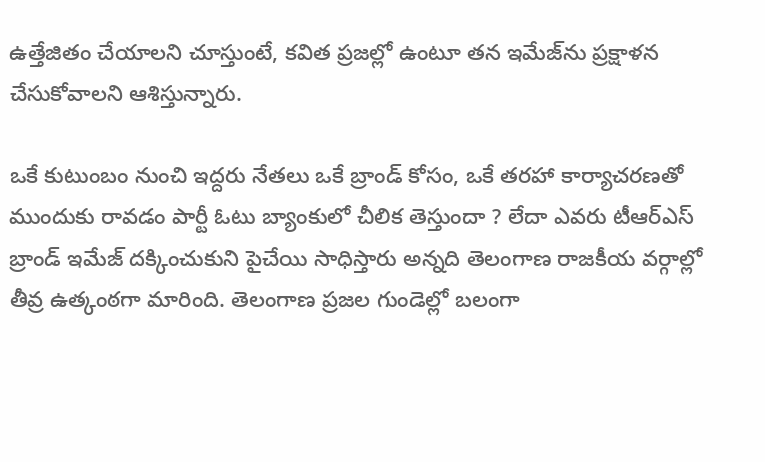ఉత్తేజితం చేయాలని చూస్తుంటే, కవిత ప్రజల్లో ఉంటూ తన ఇమేజ్‌ను ప్రక్షాళన చేసుకోవాలని ఆశిస్తున్నారు.

ఒకే కుటుంబం నుంచి ఇద్దరు నేతలు ఒకే బ్రాండ్ కోసం, ఒకే తరహా కార్యాచరణతో ముందుకు రావడం పార్టీ ఓటు బ్యాంకులో చీలిక తెస్తుందా ? లేదా ఎవ‌రు టీఆర్ఎస్ బ్రాండ్ ఇమేజ్ ద‌క్కించుకుని పైచేయి సాధిస్తారు అన్న‌ది తెలంగాణ రాజ‌కీయ వర్గాల్లో తీవ్ర ఉత్కంఠ‌గా మారింది. తెలంగాణ ప్రజల గుండెల్లో బలంగా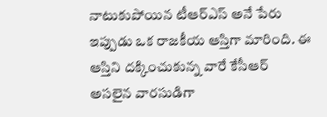నాటుకుపోయిన టీఆర్ఎస్ అనే పేరు ఇప్పుడు ఒక రాజకీయ ఆస్తిగా మారింది. ఈ ఆస్తిని దక్కించుకున్న వారే కేసీఆర్ అసలైన వారసుడిగా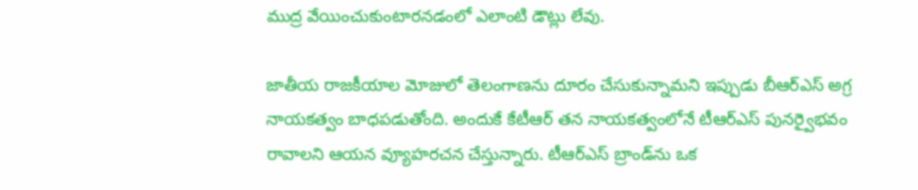ముద్ర వేయించుకుంటారన‌డంలో ఎలాంటి డౌట్లు లేవు.

జాతీయ రాజకీయాల మోజులో తెలంగాణను దూరం చేసుకున్నామని ఇప్పుడు బీఆర్ఎస్ అగ్ర నాయ‌క‌త్వం బాధ‌ప‌డుతోంది. అందుకే కేటీఆర్‌ తన నాయకత్వంలోనే టీఆర్ఎస్ పునర్వైభవం రావాలని ఆయన వ్యూహరచన చేస్తున్నారు. టీఆర్ఎస్ బ్రాండ్‌ను ఒక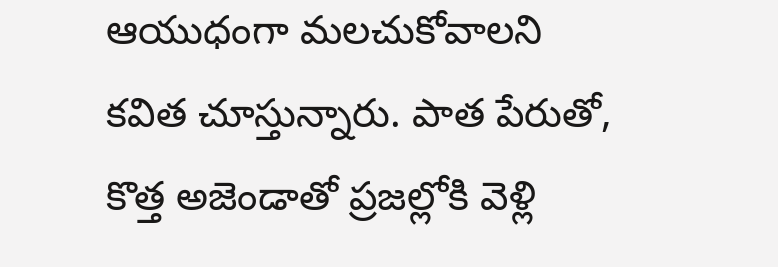ఆయుధంగా మలచుకోవాలని కవిత చూస్తున్నారు. పాత పేరుతో, కొత్త అజెండాతో ప్రజల్లోకి వెళ్లి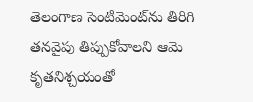తెలంగాణ సెంటిమెంట్‌ను తిరిగి తనవైపు తిప్పుకోవాలని ఆమె కృతనిశ్చయంతో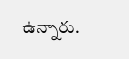ఉన్నారు.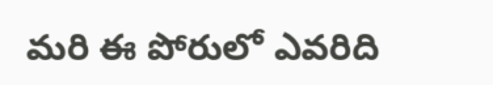మ‌రి ఈ పోరులో ఎవ‌రిది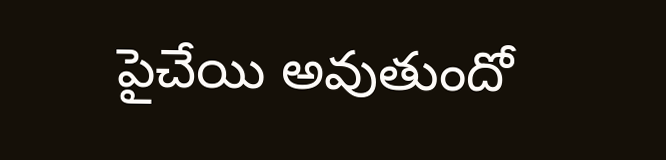పైచేయి అవుతుందో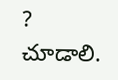?  చూడాలి.